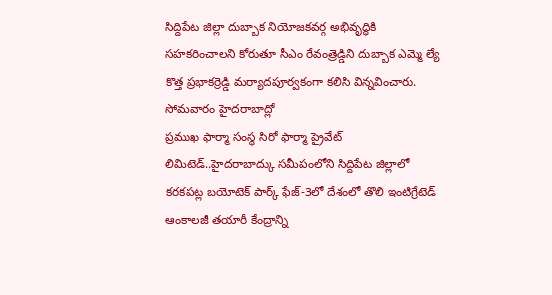సిద్దిపేట జిల్లా దుబ్బాక నియోజకవర్గ అభివృద్ధికి సహకరించాలని కోరుతూ సీఎం రేవంత్రెడ్డిని దుబ్బాక ఎమ్మె ల్యే కొత్త ప్రభాకర్రెడ్డి మర్యాదపూర్వకంగా కలిసి విన్నవించారు. సోమవారం హైదరాబాద్లో
ప్రముఖ ఫార్మా సంస్థ సిరో ఫార్మా ప్రైవేట్ లిమిటెడ్..హైదరాబాద్కు సమీపంలోని సిద్దిపేట జిల్లాలో కరకపట్ల బయోటెక్ పార్క్ ఫేజ్-3లో దేశంలో తొలి ఇంటిగ్రేటెడ్ ఆంకాలజీ తయారీ కేంద్రాన్ని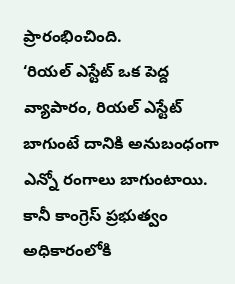ప్రారంభించింది.
‘రియల్ ఎస్టేట్ ఒక పెద్ద వ్యాపారం, రియల్ ఎస్టేట్ బాగుంటే దానికి అనుబంధంగా ఎన్నో రంగాలు బాగుంటాయి. కానీ కాంగ్రెస్ ప్రభుత్వం అధికారంలోకి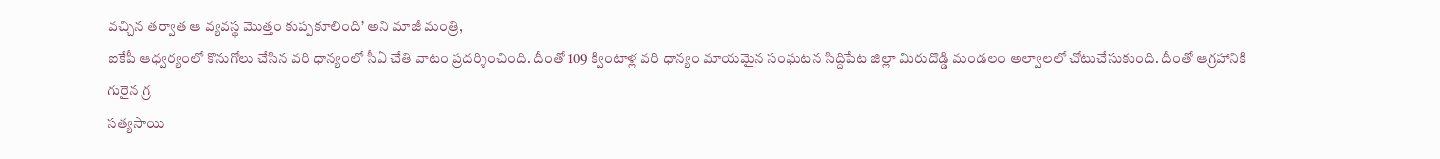వచ్చిన తర్వాత ఆ వ్యవస్థ మొత్తం కుప్పకూలింది’ అని మాజీ మంత్రి,
ఐకేపీ ఆధ్వర్యంలో కొనుగోలు చేసిన వరి ధాన్యంలో సీఏ చేతి వాటం ప్రదర్శించింది. దీంతో 109 క్వింటాళ్ల వరి ధాన్యం మాయమైన సంఘటన సిద్దిపేట జిల్లా మిరుదొడ్డి మండలం అల్వాలలో చోటుచేసుకుంది. దీంతో ఆగ్రహానికి గురైన గ్ర
సత్యసాయి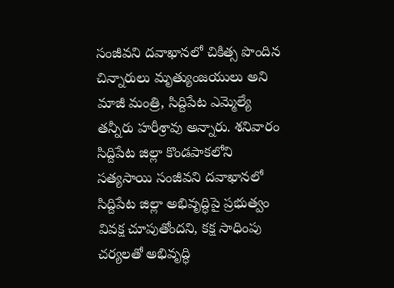సంజీవని దవాఖానలో చికిత్స పొందిన చిన్నారులు మృత్యుంజయులు అని మాజీ మంత్రి, సిద్దిపేట ఎమ్మెల్యే తన్నీరు హరీశ్రావు అన్నారు. శనివారం సిద్దిపేట జిల్లా కొండపాకలోని సత్యసాయి సంజీవని దవాఖానలో
సిద్దిపేట జిల్లా అభివృద్ధిపై ప్రభుత్వం వివక్ష చూపుతోందని, కక్ష సాధింపు చర్యలతో అభివృద్ధి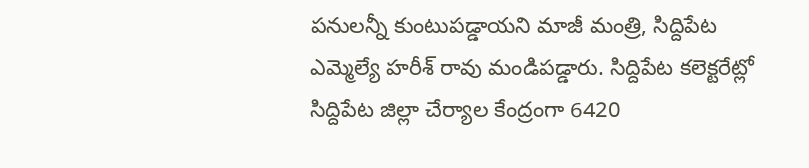పనులన్నీ కుంటుపడ్డాయని మాజీ మంత్రి, సిద్దిపేట ఎమ్మెల్యే హరీశ్ రావు మండిపడ్డారు. సిద్దిపేట కలెక్టరేట్లో
సిద్దిపేట జిల్లా చేర్యాల కేంద్రంగా 6420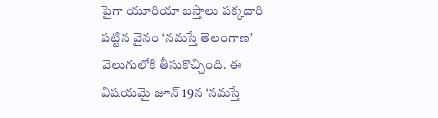పైగా యూరియా బస్తాలు పక్కదారి పట్టిన వైనం ‘నమస్తే తెలంగాణ’ వెలుగులోకి తీసుకొచ్చింది. ఈ విషయమై జూన్ 19న ‘నమస్తే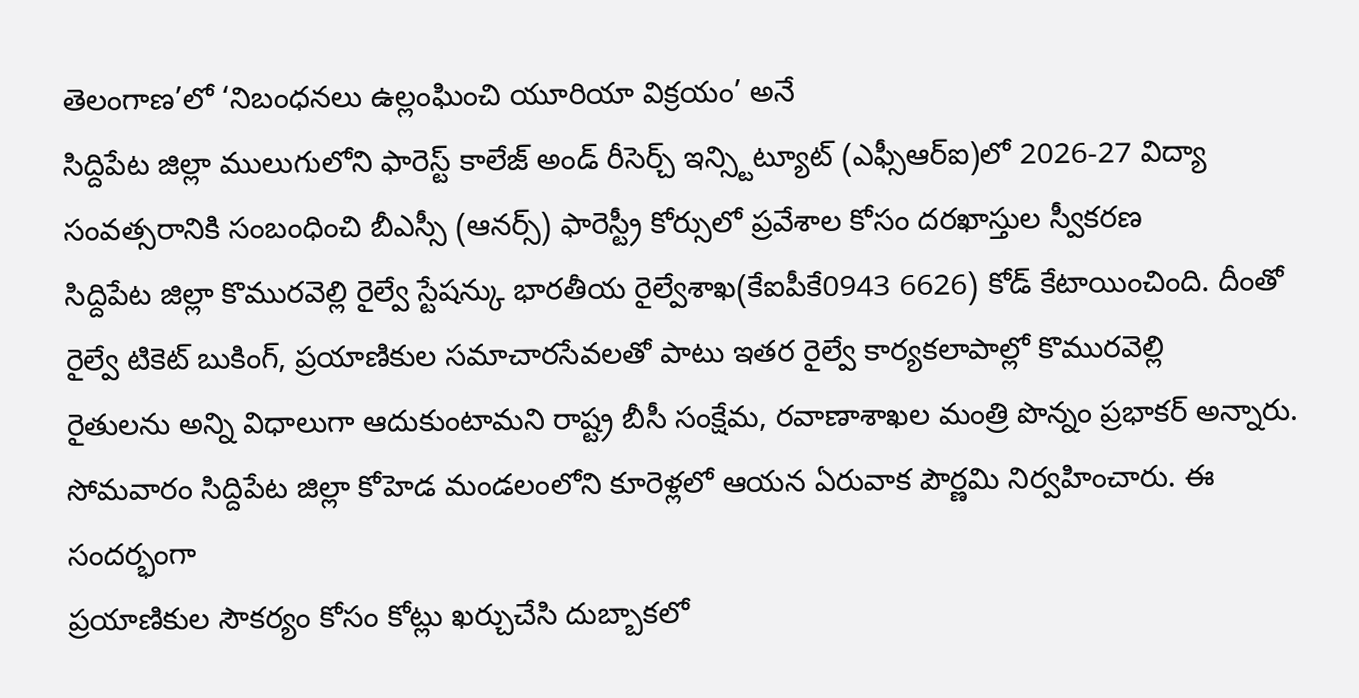తెలంగాణ’లో ‘నిబంధనలు ఉల్లంఘించి యూరియా విక్రయం’ అనే
సిద్దిపేట జిల్లా ములుగులోని ఫారెస్ట్ కాలేజ్ అండ్ రీసెర్చ్ ఇన్స్టిట్యూట్ (ఎఫ్సీఆర్ఐ)లో 2026-27 విద్యా సంవత్సరానికి సంబంధించి బీఎస్సీ (ఆనర్స్) ఫారెస్ట్రీ కోర్సులో ప్రవేశాల కోసం దరఖాస్తుల స్వీకరణ
సిద్దిపేట జిల్లా కొమురవెల్లి రైల్వే స్టేషన్కు భారతీయ రైల్వేశాఖ(కేఐపీకే0943 6626) కోడ్ కేటాయించింది. దీంతో రైల్వే టికెట్ బుకింగ్, ప్రయాణికుల సమాచారసేవలతో పాటు ఇతర రైల్వే కార్యకలాపాల్లో కొమురవెల్లి
రైతులను అన్ని విధాలుగా ఆదుకుంటామని రాష్ట్ర బీసీ సంక్షేమ, రవాణాశాఖల మంత్రి పొన్నం ప్రభాకర్ అన్నారు. సోమవారం సిద్దిపేట జిల్లా కోహెడ మండలంలోని కూరెళ్లలో ఆయన ఏరువాక పౌర్ణమి నిర్వహించారు. ఈ సందర్భంగా
ప్రయాణికుల సౌకర్యం కోసం కోట్లు ఖర్చుచేసి దుబ్బాకలో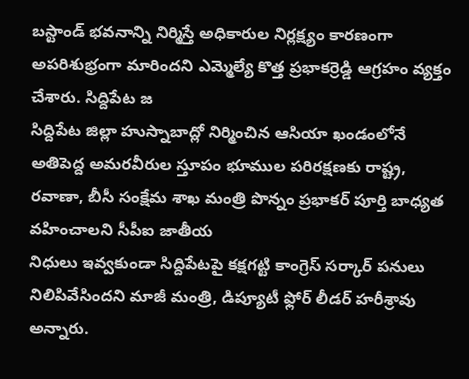బస్టాండ్ భవనాన్ని నిర్మిస్తే అధికారుల నిర్లక్ష్యం కారణంగా అపరిశుభ్రంగా మారిందని ఎమ్మెల్యే కొత్త ప్రభాకర్రెడ్డి ఆగ్రహం వ్యక్తం చేశారు. సిద్దిపేట జ
సిద్దిపేట జిల్లా హుస్నాబాద్లో నిర్మించిన ఆసియా ఖండంలోనే అతిపెద్ద అమరవీరుల స్తూపం భూముల పరిరక్షణకు రాష్ట్ర, రవాణా, బీసీ సంక్షేమ శాఖ మంత్రి పొన్నం ప్రభాకర్ పూర్తి బాధ్యత వహించాలని సీపీఐ జాతీయ
నిధులు ఇవ్వకుండా సిద్దిపేటపై కక్షగట్టి కాంగ్రెస్ సర్కార్ పనులు నిలిపివేసిందని మాజీ మంత్రి, డిప్యూటీ ఫ్లోర్ లీడర్ హరీశ్రావు అన్నారు.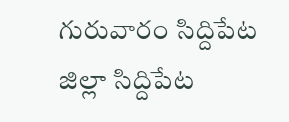గురువారం సిద్దిపేట జిల్లా సిద్దిపేట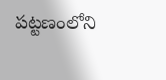పట్టణంలోని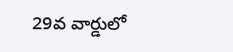29వ వార్డులో